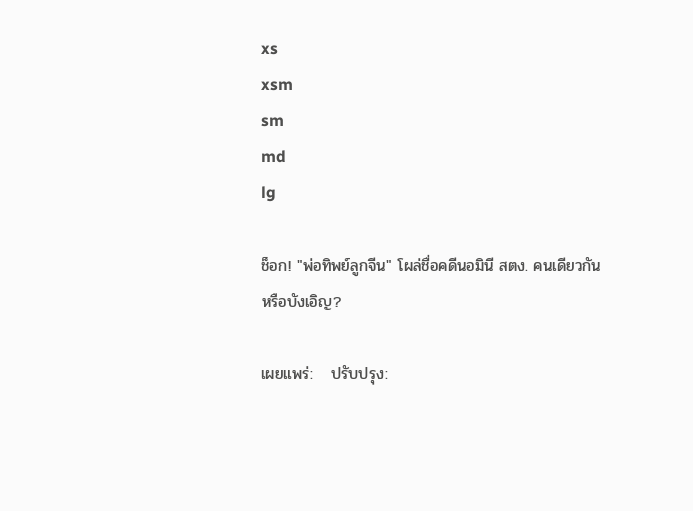xs
xsm
sm
md
lg

ช็อก! "พ่อทิพย์ลูกจีน" โผล่ชื่อคดีนอมินี สตง. คนเดียวกันหรือบังเอิญ?

เผยแพร่:   ปรับปรุง: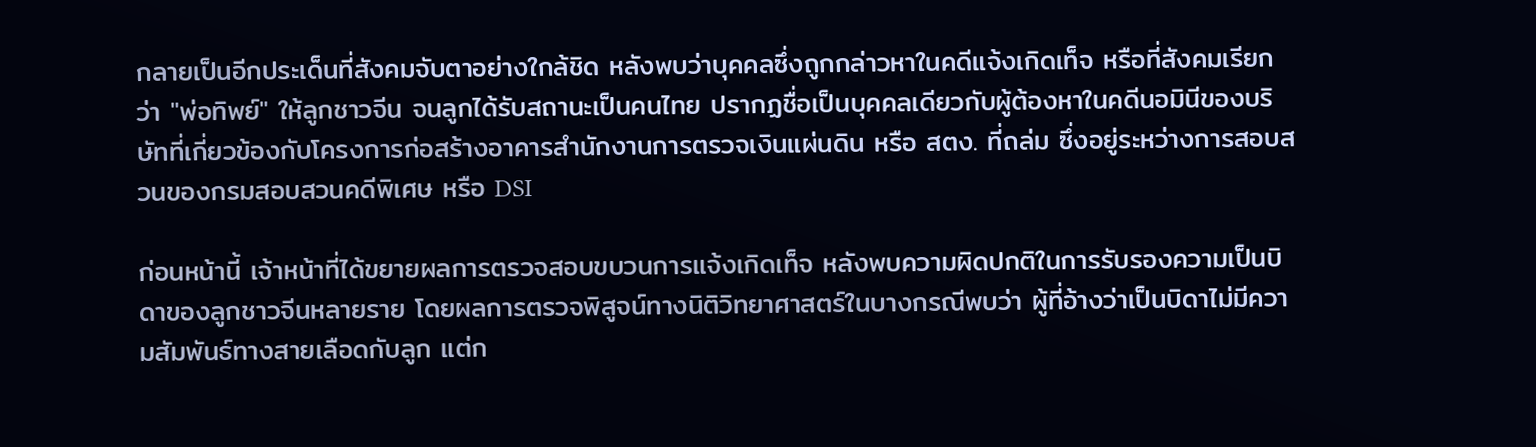กลายเป็นอีกประเด็นที่สังคมจับตาอย่างใกล้ชิด หลังพบว่าบุคคลซึ่งถูกกล่าวหาในคดีแจ้งเกิดเท็จ หรือที่สังคมเรียกว่า "พ่อทิพย์" ให้ลูกชาวจีน จนลูกได้รับสถานะเป็นคนไทย ปรากฏชื่อเป็นบุคคลเดียวกับผู้ต้องหาในคดีนอมินีของบริษัทที่เกี่ยวข้องกับโครงการก่อสร้างอาคารสำนักงานการตรวจเงินแผ่นดิน หรือ สตง. ที่ถล่ม ซึ่งอยู่ระหว่างการสอบสวนของกรมสอบสวนคดีพิเศษ หรือ DSI

ก่อนหน้านี้ เจ้าหน้าที่ได้ขยายผลการตรวจสอบขบวนการแจ้งเกิดเท็จ หลังพบความผิดปกติในการรับรองความเป็นบิดาของลูกชาวจีนหลายราย โดยผลการตรวจพิสูจน์ทางนิติวิทยาศาสตร์ในบางกรณีพบว่า ผู้ที่อ้างว่าเป็นบิดาไม่มีความสัมพันธ์ทางสายเลือดกับลูก แต่ก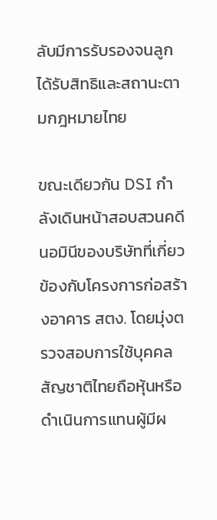ลับมีการรับรองจนลูกได้รับสิทธิและสถานะตามกฎหมายไทย

ขณะเดียวกัน DSI กำลังเดินหน้าสอบสวนคดีนอมินีของบริษัทที่เกี่ยวข้องกับโครงการก่อสร้างอาคาร สตง. โดยมุ่งตรวจสอบการใช้บุคคลสัญชาติไทยถือหุ้นหรือดำเนินการแทนผู้มีผ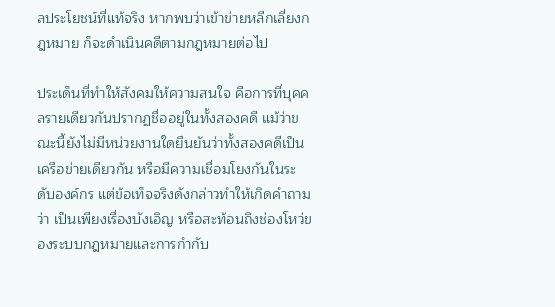ลประโยชน์ที่แท้จริง หากพบว่าเข้าข่ายหลีกเลี่ยงกฎหมาย ก็จะดำเนินคดีตามกฎหมายต่อไป

ประเด็นที่ทำให้สังคมให้ความสนใจ คือการที่บุคคลรายเดียวกันปรากฏชื่ออยู่ในทั้งสองคดี แม้ว่าขณะนี้ยังไม่มีหน่วยงานใดยืนยันว่าทั้งสองคดีเป็นเครือข่ายเดียวกัน หรือมีความเชื่อมโยงกันในระดับองค์กร แต่ข้อเท็จจริงดังกล่าวทำให้เกิดคำถามว่า เป็นเพียงเรื่องบังเอิญ หรือสะท้อนถึงช่องโหว่ของระบบกฎหมายและการกำกับ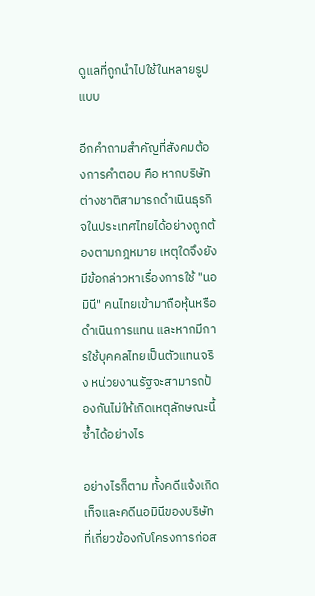ดูแลที่ถูกนำไปใช้ในหลายรูปแบบ

อีกคำถามสำคัญที่สังคมต้องการคำตอบ คือ หากบริษัทต่างชาติสามารถดำเนินธุรกิจในประเทศไทยได้อย่างถูกต้องตามกฎหมาย เหตุใดจึงยังมีข้อกล่าวหาเรื่องการใช้ "นอมินี" คนไทยเข้ามาถือหุ้นหรือดำเนินการแทน และหากมีการใช้บุคคลไทยเป็นตัวแทนจริง หน่วยงานรัฐจะสามารถป้องกันไม่ให้เกิดเหตุลักษณะนี้ซ้ำได้อย่างไร

อย่างไรก็ตาม ทั้งคดีแจ้งเกิดเท็จและคดีนอมินีของบริษัทที่เกี่ยวข้องกับโครงการก่อส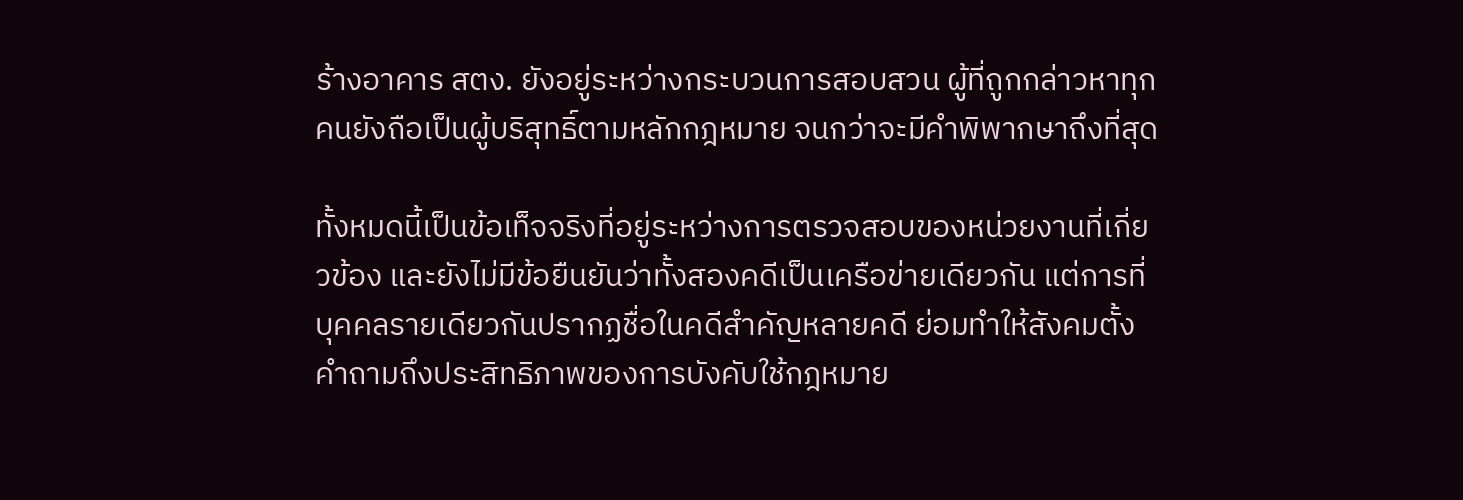ร้างอาคาร สตง. ยังอยู่ระหว่างกระบวนการสอบสวน ผู้ที่ถูกกล่าวหาทุกคนยังถือเป็นผู้บริสุทธิ์ตามหลักกฎหมาย จนกว่าจะมีคำพิพากษาถึงที่สุด

ทั้งหมดนี้เป็นข้อเท็จจริงที่อยู่ระหว่างการตรวจสอบของหน่วยงานที่เกี่ยวข้อง และยังไม่มีข้อยืนยันว่าทั้งสองคดีเป็นเครือข่ายเดียวกัน แต่การที่บุคคลรายเดียวกันปรากฏชื่อในคดีสำคัญหลายคดี ย่อมทำให้สังคมตั้งคำถามถึงประสิทธิภาพของการบังคับใช้กฎหมาย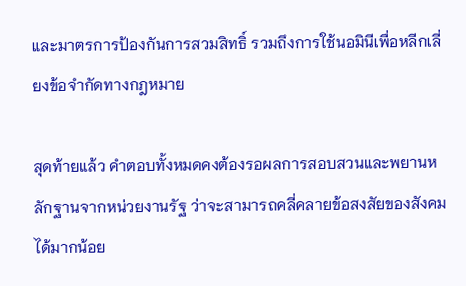และมาตรการป้องกันการสวมสิทธิ์ รวมถึงการใช้นอมินีเพื่อหลีกเลี่ยงข้อจำกัดทางกฎหมาย

สุดท้ายแล้ว คำตอบทั้งหมดคงต้องรอผลการสอบสวนและพยานหลักฐานจากหน่วยงานรัฐ ว่าจะสามารถคลี่คลายข้อสงสัยของสังคมได้มากน้อย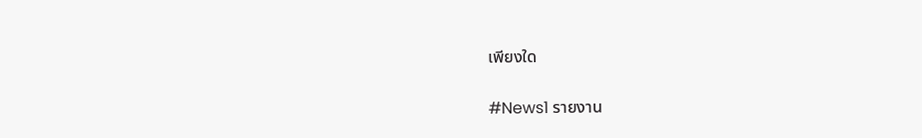เพียงใด

#News1 รายงาน